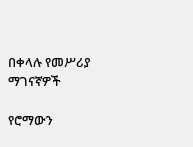በቀላሉ የመሥሪያ ማገናኛዎች

የሮማውን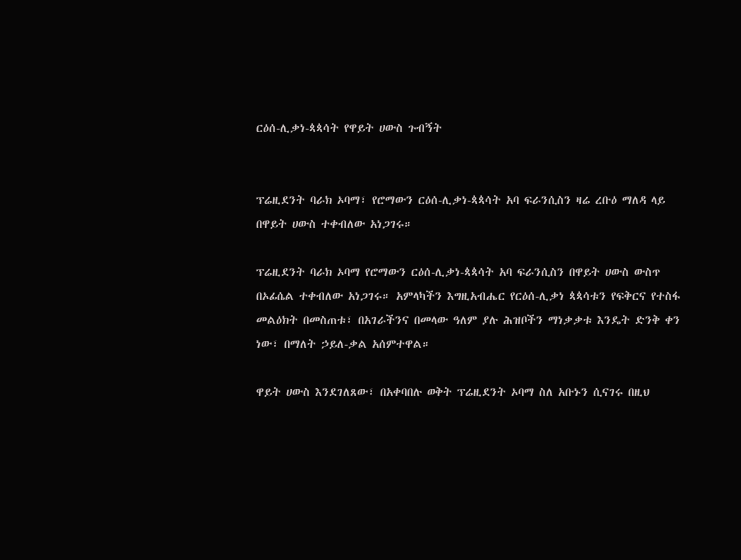ርዕሰ-ሊቃነ-ጳጳሳት የዋይት ሀውስ ጉብኝት


ፕሬዚደንት ባራክ ኦባማ፣ የሮማውን ርዕሰ-ሊቃነ-ጳጳሳት አባ ፍራንሲስን ዛሬ ረቡዕ ማለዳ ላይ በዋይት ሀውስ ተቀብለው አነጋገሩ።

ፕሬዚደንት ባራክ ኦባማ የሮማውን ርዕሰ-ሊቃነ-ጳጳሳት አባ ፍራንሲስን በዋይት ሀውስ ውስጥ በኦፊሴል ተቀብለው አነጋገሩ። አምላካችን እግዚአብሔር የርዕሰ-ሊቃነ ጳጳሳቱን የፍቅርና የተስፋ መልዕክት በመስጠቱ፣ በአገራችንና በመላው ዓለም ያሉ ሕዝቦችን ማነቃቃቱ እንዴት ድንቅ ቀን ነው፣ በማለት ኃይለ-ቃል አሰምተዋል።

ዋይት ሀውስ እንደገለጸው፣ በአቀባበሉ ወቅት ፕሬዚደንት ኦባማ ስለ አቡኑን ሲናገሩ በዚህ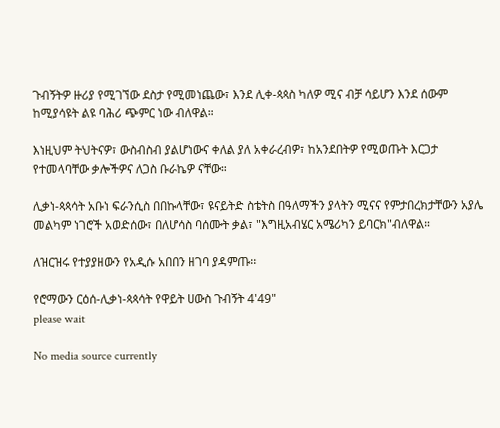ጉብኝትዎ ዙሪያ የሚገኘው ደስታ የሚመነጨው፣ እንደ ሊቀ-ጳጳስ ካለዎ ሚና ብቻ ሳይሆን እንደ ሰውም ከሚያሳዩት ልዩ ባሕሪ ጭምር ነው ብለዋል።

እነዚህም ትህትናዎ፣ ውስብስብ ያልሆነውና ቀለል ያለ አቀራረብዎ፣ ከአንደበትዎ የሚወጡት እርጋታ የተመላባቸው ቃሎችዎና ለጋስ ቡራኬዎ ናቸው።

ሊቃነ-ጳጳሳት አቡነ ፍራንሲስ በበኩላቸው፣ ዩናይትድ ስቴትስ በዓለማችን ያላትን ሚናና የምታበረክታቸውን አያሌ መልካም ነገሮች አወድሰው፣ በለሆሳስ ባሰሙት ቃል፣ "እግዚአብሄር አሜሪካን ይባርክ"ብለዋል።

ለዝርዝሩ የተያያዘውን የአዲሱ አበበን ዘገባ ያዳምጡ፡፡

የሮማውን ርዕሰ-ሊቃነ-ጳጳሳት የዋይት ሀውስ ጉብኝት 4'49"
please wait

No media source currently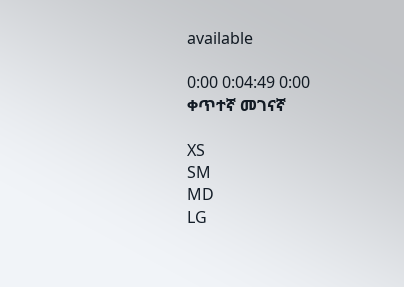available

0:00 0:04:49 0:00
ቀጥተኛ መገናኛ

XS
SM
MD
LG